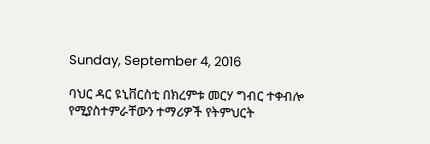Sunday, September 4, 2016

ባህር ዳር ዩኒቨርስቲ በክረምቱ መርሃ ግብር ተቀብሎ የሚያስተምራቸውን ተማሪዎች የትምህርት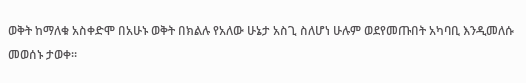ወቅት ከማለቁ አስቀድሞ በአሁኑ ወቅት በክልሉ የአለው ሁኔታ አስጊ ስለሆነ ሁሉም ወደየመጡበት አካባቢ እንዲመለሱ መወሰኑ ታወቀ።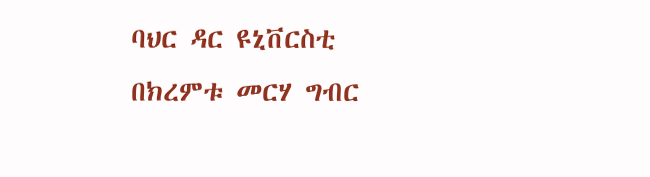ባህር ዳር ዩኒቨርስቲ በክረምቱ መርሃ ግብር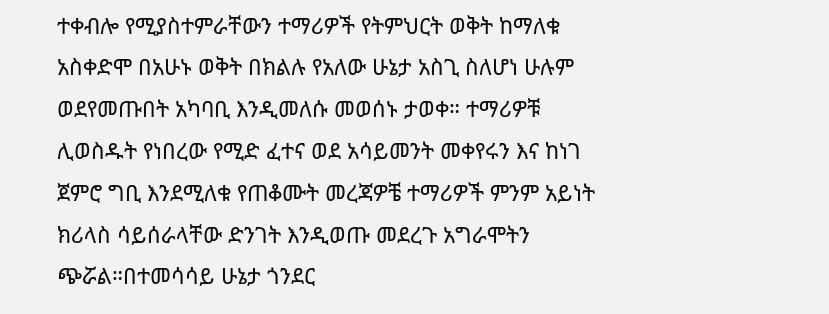ተቀብሎ የሚያስተምራቸውን ተማሪዎች የትምህርት ወቅት ከማለቁ አስቀድሞ በአሁኑ ወቅት በክልሉ የአለው ሁኔታ አስጊ ስለሆነ ሁሉም ወደየመጡበት አካባቢ እንዲመለሱ መወሰኑ ታወቀ። ተማሪዎቹ ሊወስዱት የነበረው የሚድ ፈተና ወደ አሳይመንት መቀየሩን እና ከነገ ጀምሮ ግቢ እንደሚለቁ የጠቆሙት መረጃዎቼ ተማሪዎች ምንም አይነት ክሪላስ ሳይሰራላቸው ድንገት እንዲወጡ መደረጉ አግራሞትን ጭሯል።በተመሳሳይ ሁኔታ ጎንደር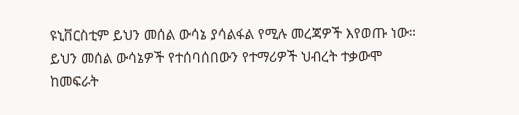ዩኒቨርስቲም ይህን መሰል ውሳኔ ያሳልፋል የሚሉ መረጃዎች እየወጡ ነው።
ይህን መሰል ውሳኔዎች የተሰባሰበውን የተማሪዎች ህብረት ተቃውሞ ከመፍራት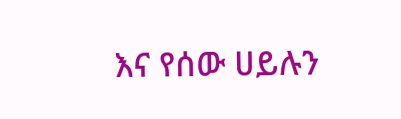እና የሰው ሀይሉን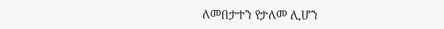ለመበታተን የታለመ ሊሆን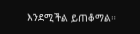እንደሚችል ይጠቆማል።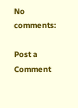No comments:

Post a Comment